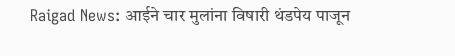Raigad News: आईने चार मुलांना विषारी थंडपेय पाजून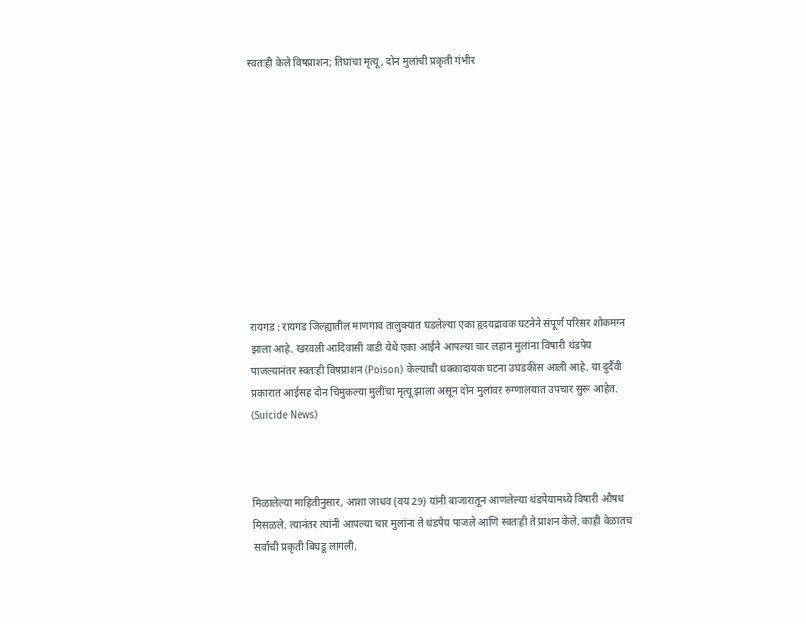स्वतःही केले विषप्राशन; तिघांचा मृत्यू, दोन मुलांची प्रकृती गंभीर











रायगड : रायगड जिल्ह्यातील माणगाव तालुक्यात घडलेल्या एका हृदयद्रावक घटनेने संपूर्ण परिसर शोकमग्न झाला आहे. खरवली आदिवासी वाडी येथे एका आईने आपल्या चार लहान मुलांना विषारी थंडपेय पाजल्यानंतर स्वतःही विषप्राशन (Poison) केल्याची धक्कादायक घटना उघडकीस आली आहे. या दुर्दैवी प्रकारात आईसह दोन चिमुकल्या मुलींचा मृत्यू झाला असून दोन मुलांवर रुग्णालयात उपचार सुरू आहेत. (Suicide News)



मिळालेल्या माहितीनुसार, आशा जाधव (वय 29) यांनी बाजारातून आणलेल्या थंडपेयामध्ये विषारी औषध मिसळले. त्यानंतर त्यांनी आपल्या चार मुलांना ते थंडपेय पाजले आणि स्वतःही ते प्राशन केले. काही वेळातच सर्वांची प्रकृती बिघडू लागली.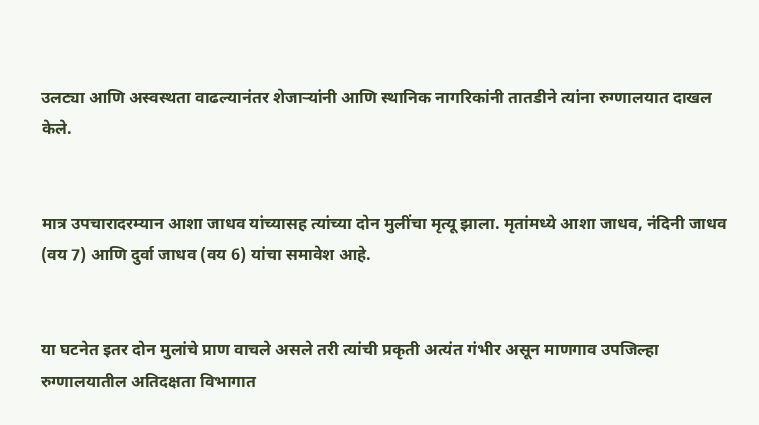उलट्या आणि अस्वस्थता वाढल्यानंतर शेजाऱ्यांनी आणि स्थानिक नागरिकांनी तातडीने त्यांना रुग्णालयात दाखल केले.


मात्र उपचारादरम्यान आशा जाधव यांच्यासह त्यांच्या दोन मुलींचा मृत्यू झाला. मृतांमध्ये आशा जाधव, नंदिनी जाधव (वय 7) आणि दुर्वा जाधव (वय 6) यांचा समावेश आहे.


या घटनेत इतर दोन मुलांचे प्राण वाचले असले तरी त्यांची प्रकृती अत्यंत गंभीर असून माणगाव उपजिल्हा रुग्णालयातील अतिदक्षता विभागात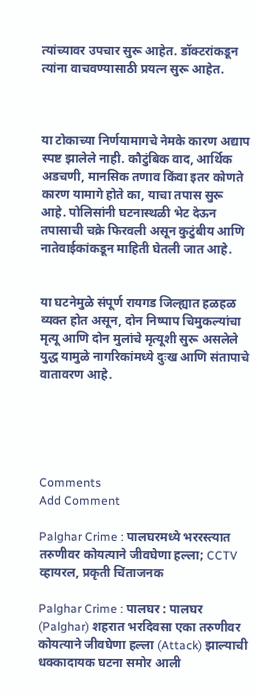त्यांच्यावर उपचार सुरू आहेत. डॉक्टरांकडून त्यांना वाचवण्यासाठी प्रयत्न सुरू आहेत.



या टोकाच्या निर्णयामागचे नेमके कारण अद्याप स्पष्ट झालेले नाही. कौटुंबिक वाद, आर्थिक अडचणी, मानसिक तणाव किंवा इतर कोणते कारण यामागे होते का, याचा तपास सुरू आहे. पोलिसांनी घटनास्थळी भेट देऊन तपासाची चक्रे फिरवली असून कुटुंबीय आणि नातेवाईकांकडून माहिती घेतली जात आहे.


या घटनेमुळे संपूर्ण रायगड जिल्ह्यात हळहळ व्यक्त होत असून, दोन निष्पाप चिमुकल्यांचा मृत्यू आणि दोन मुलांचे मृत्यूशी सुरू असलेले युद्ध यामुळे नागरिकांमध्ये दुःख आणि संतापाचे वातावरण आहे.





Comments
Add Comment

Palghar Crime : पालघरमध्ये भररस्त्यात तरुणीवर कोयत्याने जीवघेणा हल्ला; CCTV व्हायरल, प्रकृती चिंताजनक

Palghar Crime : पालघर : पालघर (Palghar) शहरात भरदिवसा एका तरुणीवर कोयत्याने जीवघेणा हल्ला (Attack) झाल्याची धक्कादायक घटना समोर आली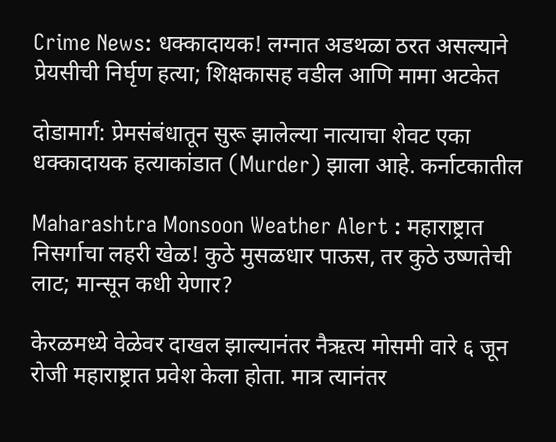Crime News: धक्कादायक! लग्नात अडथळा ठरत असल्याने प्रेयसीची निर्घृण हत्या; शिक्षकासह वडील आणि मामा अटकेत

दोडामार्ग: प्रेमसंबंधातून सुरू झालेल्या नात्याचा शेवट एका धक्कादायक हत्याकांडात (Murder) झाला आहे. कर्नाटकातील

Maharashtra Monsoon Weather Alert : महाराष्ट्रात निसर्गाचा लहरी खेळ! कुठे मुसळधार पाऊस, तर कुठे उष्णतेची लाट; मान्सून कधी येणार?

केरळमध्ये वेळेवर दाखल झाल्यानंतर नैऋत्य मोसमी वारे ६ जून रोजी महाराष्ट्रात प्रवेश केला होता. मात्र त्यानंतर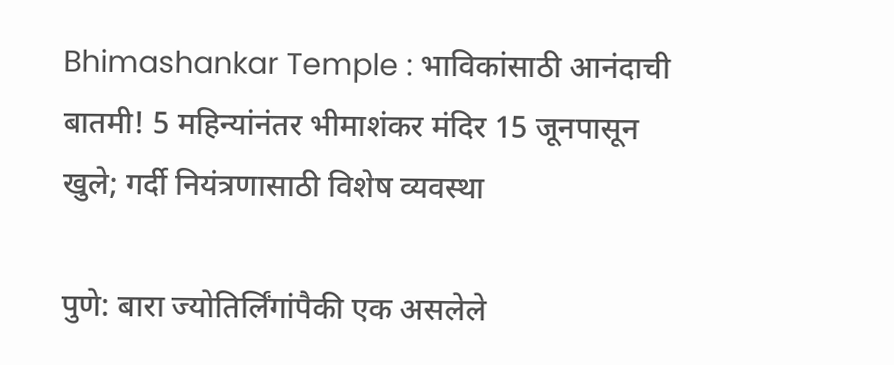Bhimashankar Temple : भाविकांसाठी आनंदाची बातमी! 5 महिन्यांनंतर भीमाशंकर मंदिर 15 जूनपासून खुले; गर्दी नियंत्रणासाठी विशेष व्यवस्था

पुणे: बारा ज्योतिर्लिंगांपैकी एक असलेले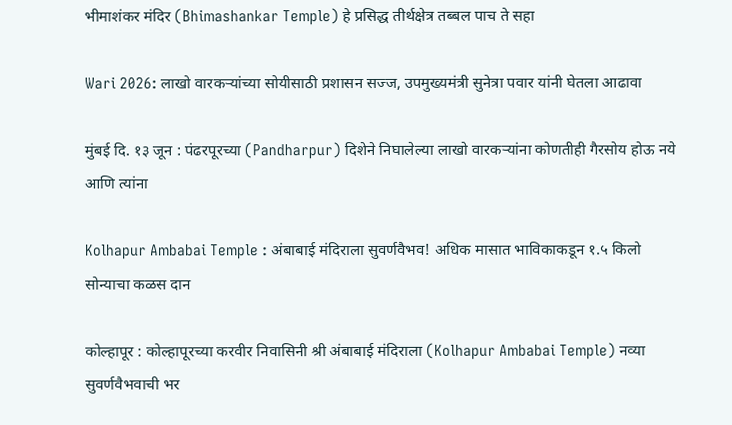भीमाशंकर मंदिर (Bhimashankar Temple) हे प्रसिद्ध तीर्थक्षेत्र तब्बल पाच ते सहा

Wari 2026: लाखो वारकऱ्यांच्या सोयीसाठी प्रशासन सज्ज, उपमुख्यमंत्री सुनेत्रा पवार यांनी घेतला आढावा

मुंबई दि. १३ जून : पंढरपूरच्या (Pandharpur) दिशेने निघालेल्या लाखो वारकऱ्यांना कोणतीही गैरसोय होऊ नये आणि त्यांना

Kolhapur Ambabai Temple : अंबाबाई मंदिराला सुवर्णवैभव! अधिक मासात भाविकाकडून १.५ किलो सोन्याचा कळस दान

कोल्हापूर : कोल्हापूरच्या करवीर निवासिनी श्री अंबाबाई मंदिराला (Kolhapur Ambabai Temple) नव्या सुवर्णवैभवाची भर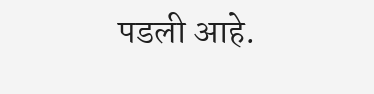पडली आहे.